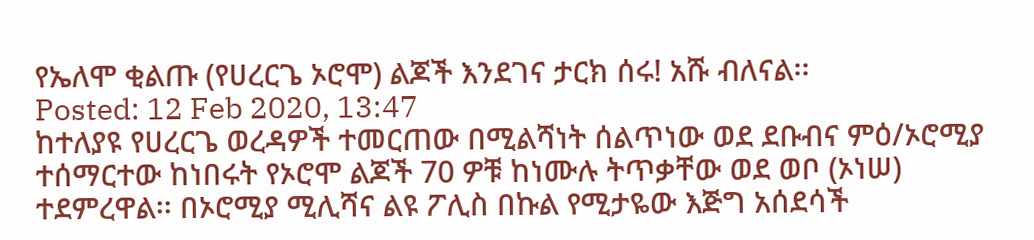የኤለሞ ቂልጡ (የሀረርጌ ኦሮሞ) ልጆች እንደገና ታርክ ሰሩ! አሹ ብለናል፡፡
Posted: 12 Feb 2020, 13:47
ከተለያዩ የሀረርጌ ወረዳዎች ተመርጠው በሚልሻነት ሰልጥነው ወደ ደቡብና ምዕ/ኦሮሚያ ተሰማርተው ከነበሩት የኦሮሞ ልጆች 70 ዎቹ ከነሙሉ ትጥቃቸው ወደ ወቦ (ኦነሠ) ተደምረዋል፡፡ በኦሮሚያ ሚሊሻና ልዩ ፖሊስ በኩል የሚታዬው እጅግ አሰደሳች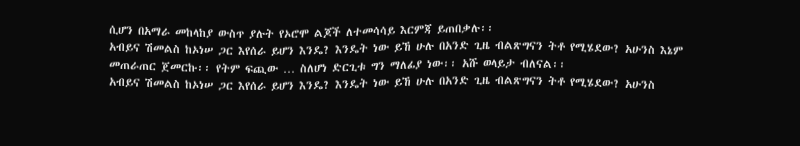ሲሆን በአማራ መከላከያ ውስጥ ያሉት የኦሮሞ ልጆች ለተመሳሳይ እርምጃ ይጠበቃሉ፡፡
አብይና ሽመልስ ከኦነሠ ጋር እየሰራ ይሆን እንዴ? እንዴት ነው ይኸ ሁሉ በአንድ ጊዜ ብልጽግናን ትቶ የሚሄደው? አሁንስ እኔም መጠራጠር ጀመርኩ፡፡ የትም ፍጪው … ስለሆነ ድርጊቱ ግን ማለፊያ ነው፡፡ አሹ ወላይታ ብለናል፡፡
አብይና ሽመልስ ከኦነሠ ጋር እየሰራ ይሆን እንዴ? እንዴት ነው ይኸ ሁሉ በአንድ ጊዜ ብልጽግናን ትቶ የሚሄደው? አሁንስ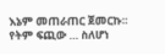እኔም መጠራጠር ጀመርኩ፡፡ የትም ፍጪው … ስለሆነ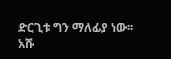ድርጊቱ ግን ማለፊያ ነው፡፡ አሹ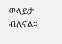ወላይታ ብለናል፡፡